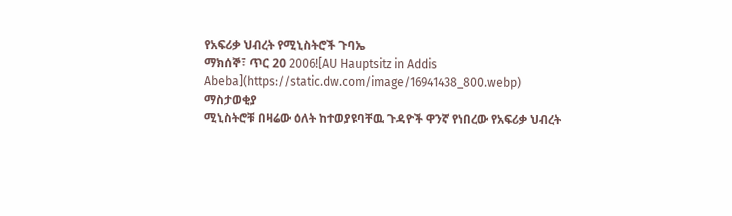የአፍሪቃ ህብረት የሚኒስትሮች ጉባኤ
ማክሰኞ፣ ጥር 20 2006![AU Hauptsitz in Addis Abeba](https://static.dw.com/image/16941438_800.webp)
ማስታወቂያ
ሚኒስትሮቹ በዛሬው ዕለት ከተወያዩባቸዉ ጉዳዮች ዋንኛ የነበረው የአፍሪቃ ህብረት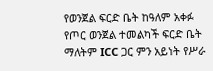የወንጀል ፍርድ ቤት ከዓለም አቀፉ የጦር ወንጀል ተመልካች ፍርድ ቤት ማለትም ICC ጋር ምን አይነት የሥራ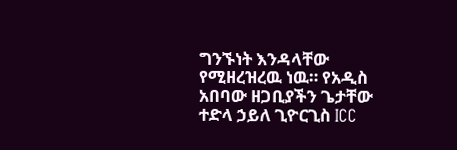ግንኙነት እንዳላቸው የሚዘረዝረዉ ነዉ። የአዲስ አበባው ዘጋቢያችን ጌታቸው ተድላ ኃይለ ጊዮርጊስ ICC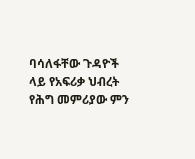ባሳለፋቸው ጉዳዮች ላይ የአፍሪቃ ህብረት የሕግ መምሪያው ምን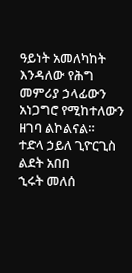ዓይነት አመለካከት እንዳለው የሕግ መምሪያ ኃላፊውን አነጋግሮ የሚከተለውን ዘገባ ልኮልናል።
ተድላ ኃይለ ጊዮርጊስ
ልደት አበበ
ኂሩት መለሰ